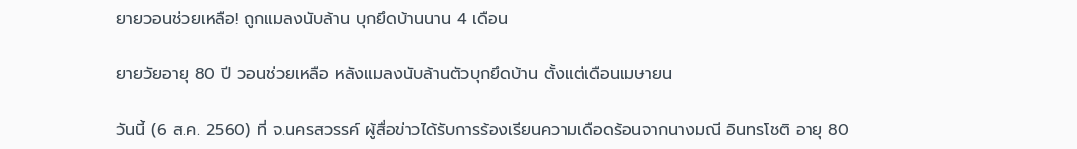ยายวอนช่วยเหลือ! ถูกแมลงนับล้าน บุกยึดบ้านนาน 4 เดือน

ยายวัยอายุ 80 ปี วอนช่วยเหลือ หลังแมลงนับล้านตัวบุกยึดบ้าน ตั้งแต่เดือนเมษายน

วันนี้ (6 ส.ค. 2560) ที่ จ.นครสวรรค์ ผู้สื่อข่าวได้รับการร้องเรียนความเดือดร้อนจากนางมณี อินทรโชติ อายุ 80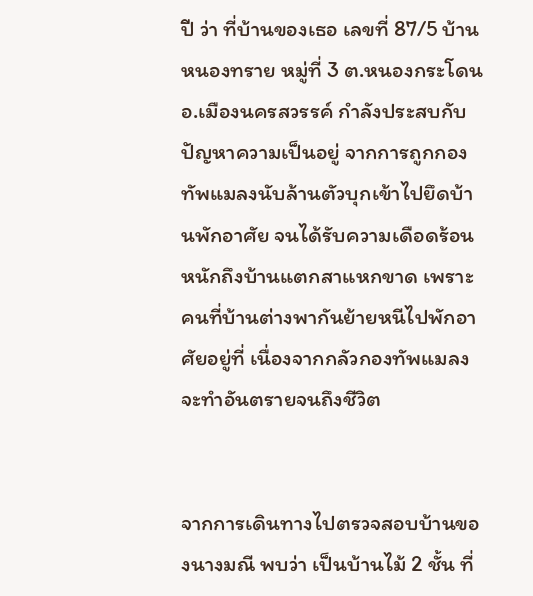ปี ว่า ที่บ้านของเธอ เลขที่ 87/5 บ้านหนองทราย หมู่ที่ 3 ต.หนองกระโดน อ.เมืองนครสวรรค์ กำลังประสบกับปัญหาความเป็นอยู่ จากการถูกกองทัพแมลงนับล้านตัวบุกเข้าไปยึดบ้านพักอาศัย จนได้รับความเดือดร้อนหนักถึงบ้านแตกสาแหกขาด เพราะคนที่บ้านต่างพากันย้ายหนีไปพักอาศัยอยู่ที่ เนื่องจากกลัวกองทัพแมลงจะทำอันตรายจนถึงชีวิต


จากการเดินทางไปตรวจสอบบ้านของนางมณี พบว่า เป็นบ้านไม้ 2 ชั้น ที่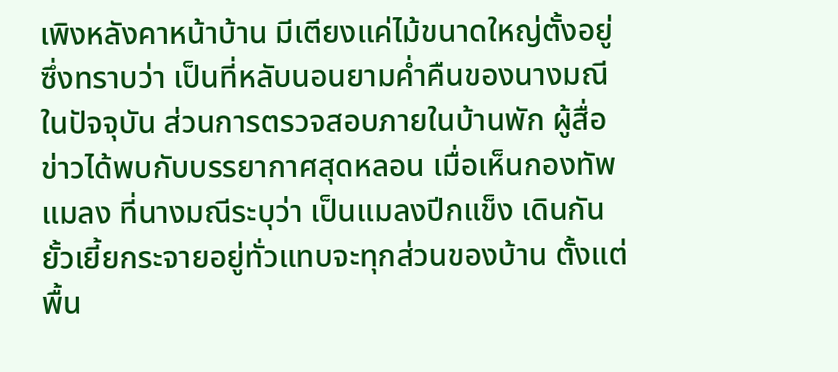เพิงหลังคาหน้าบ้าน มีเตียงแค่ไม้ขนาดใหญ่ตั้งอยู่ ซึ่งทราบว่า เป็นที่หลับนอนยามค่ำคืนของนางมณีในปัจจุบัน ส่วนการตรวจสอบภายในบ้านพัก ผู้สื่อข่าวได้พบกับบรรยากาศสุดหลอน เมื่อเห็นกองทัพแมลง ที่นางมณีระบุว่า เป็นแมลงปีกแข็ง เดินกันยั้วเยี้ยกระจายอยู่ทั่วแทบจะทุกส่วนของบ้าน ตั้งแต่พื้น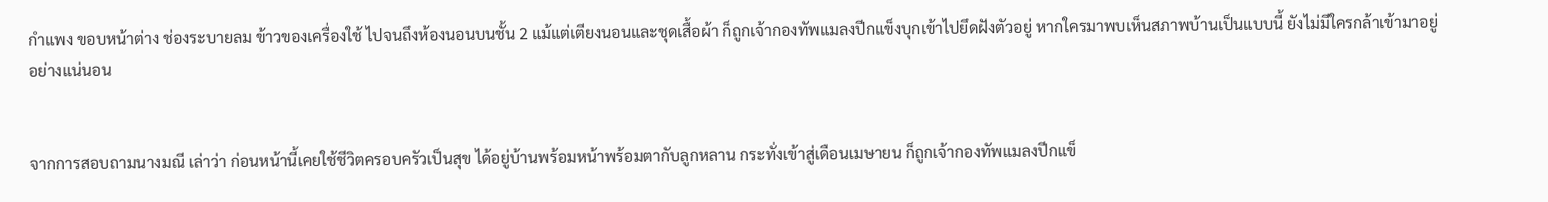กำแพง ขอบหน้าต่าง ช่องระบายลม ข้าวของเครื่องใช้ ไปจนถึงห้องนอนบนชั้น 2 แม้แต่เตียงนอนและชุดเสื้อผ้า ก็ถูกเจ้ากองทัพแมลงปีกแข็งบุกเข้าไปยึดฝังตัวอยู่ หากใครมาพบเห็นสภาพบ้านเป็นแบบนี้ ยังไม่มีใครกล้าเข้ามาอยู่อย่างแน่นอน


จากการสอบถามนางมณี เล่าว่า ก่อนหน้านี้เคยใช้ชีวิตครอบครัวเป็นสุข ได้อยู่บ้านพร้อมหน้าพร้อมตากับลูกหลาน กระทั่งเข้าสู่เดือนเมษายน ก็ถูกเจ้ากองทัพแมลงปีกแข็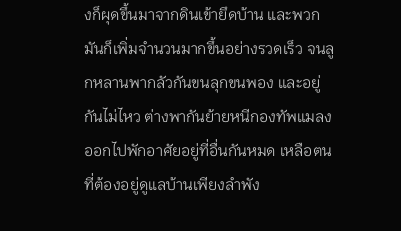งก็ผุดขึ้นมาจากดินเข้ายึดบ้าน และพวกมันก็เพิ่มจำนวนมากขึ้นอย่างรวดเร็ว จนลูกหลานพากลัวกันขนลุกขนพอง และอยู่กันไม่ไหว ต่างพากันย้ายหนีกองทัพแมลงออกไปพักอาศัยอยู่ที่อื่นกันหมด เหลือตนที่ต้องอยู่ดูแลบ้านเพียงลำพัง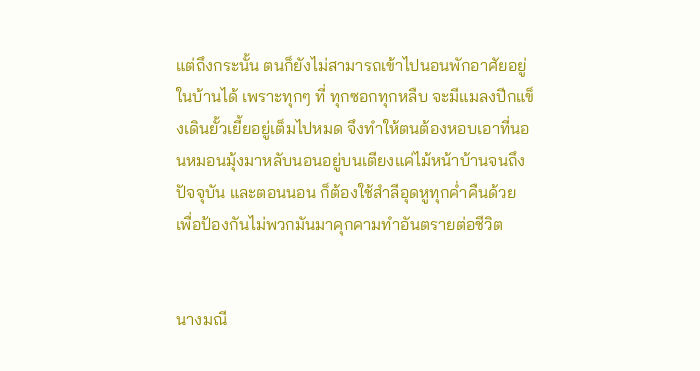แต่ถึงกระนั้น ตนก็ยังไม่สามารถเข้าไปนอนพักอาศัยอยู่ในบ้านได้ เพราะทุกๆ ที่ ทุกซอกทุกหลืบ จะมีแมลงปีกแข็งเดินยั้วเยี้ยอยู่เต็มไปหมด จึงทำให้ตนต้องหอบเอาที่นอนหมอนมุ้งมาหลับนอนอยู่บนเตียงแค่ไม้หน้าบ้านจนถึงปัจจุบัน และตอนนอน ก็ต้องใช้สำลีอุดหูทุกค่ำคืนด้วย เพื่อป้องกันไม่พวกมันมาคุกคามทำอันตรายต่อชีวิต


นางมณี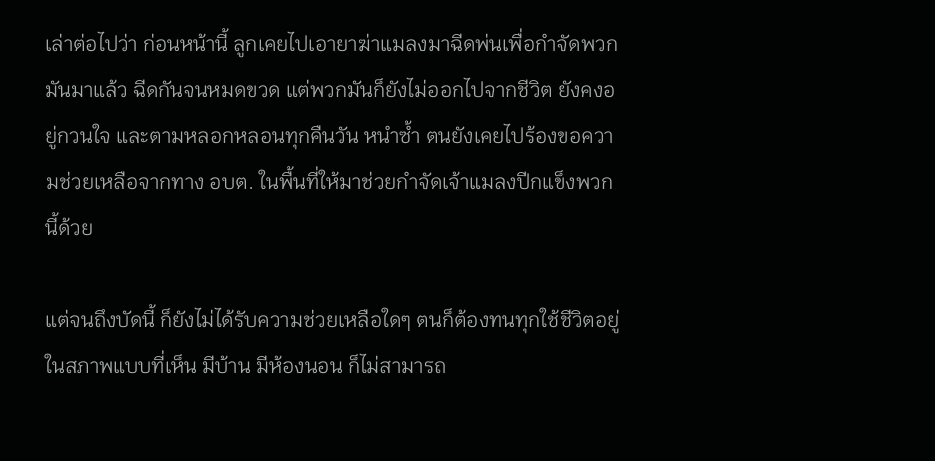เล่าต่อไปว่า ก่อนหน้านี้ ลูกเคยไปเอายาฆ่าแมลงมาฉีดพ่นเพื่อกำจัดพวกมันมาแล้ว ฉีดกันจนหมดขวด แต่พวกมันก็ยังไม่ออกไปจากชีวิต ยังคงอยู่กวนใจ และตามหลอกหลอนทุกคืนวัน หนำซ้ำ ตนยังเคยไปร้องขอความช่วยเหลือจากทาง อบต. ในพื้นที่ให้มาช่วยกำจัดเจ้าแมลงปีกแข็งพวกนี้ด้วย

แต่จนถึงบัดนี้ ก็ยังไม่ได้รับความช่วยเหลือใดๆ ตนก็ต้องทนทุกใช้ชีวิตอยู่ในสภาพแบบที่เห็น มีบ้าน มีห้องนอน ก็ไม่สามารถ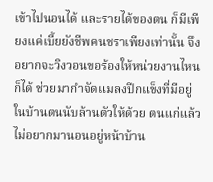เข้าไปนอนได้ และรายได้ของตน ก็มีเพียงแค่เบี้ยยังชีพคนชราเพียงเท่านั้น จึงอยากจะวิงวอนขอร้องให้หน่วยงานไหนก็ได้ ช่วยมากำจัดแมลงปีกแข็งที่มีอยู่ในบ้านตนนับล้านตัวให้ด้วย ตนแก่แล้ว ไม่อยากมานอนอยู่หน้าบ้าน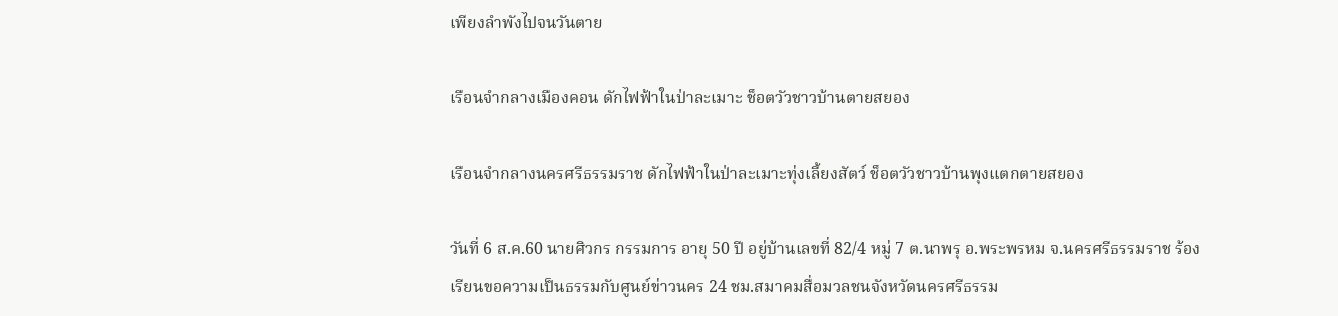เพียงลำพังไปจนวันตาย

เรือนจำกลางเมืองคอน ดักไฟฟ้าในป่าละเมาะ ช็อตวัวชาวบ้านตายสยอง

เรือนจำกลางนครศรีธรรมราช ดักไฟฟ้าในป่าละเมาะทุ่งเลี้ยงสัตว์ ช็อตวัวชาวบ้านพุงแตกตายสยอง

วันที่ 6 ส.ค.60 นายศิวกร กรรมการ อายุ 50 ปี อยู่บ้านเลขที่ 82/4 หมู่ 7 ต.นาพรุ อ.พระพรหม จ.นครศรีธรรมราช ร้องเรียนขอความเป็นธรรมกับศูนย์ข่าวนคร 24 ชม.สมาคมสื่อมวลชนจังหวัดนครศรีธรรม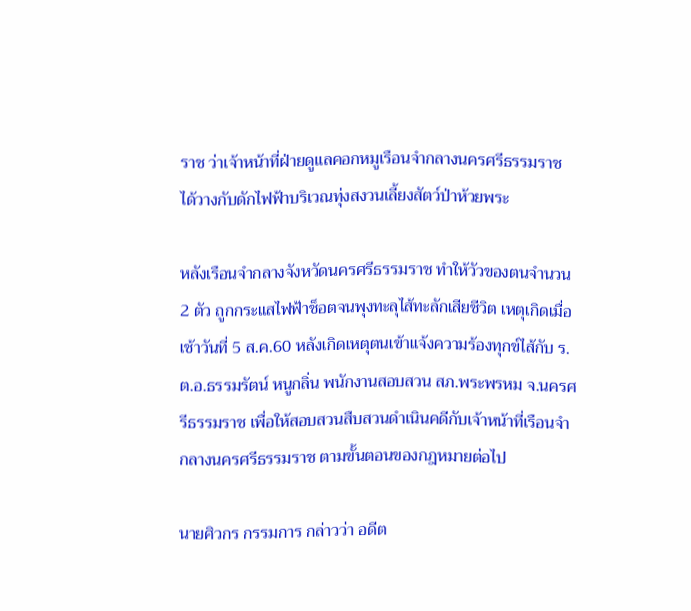ราช ว่าเจ้าหน้าที่ฝ่ายดูแลคอกหมูเรือนจำกลางนครศรีธรรมราช ได้วางกับดักไฟฟ้าบริเวณทุ่งสงวนเลี้ยงสัตว์ป่าห้วยพระ

หลังเรือนจำกลางจังหวัดนครศรีธรรมราช ทำให้วัวของตนจำนวน 2 ตัว ถูกกระแสไฟฟ้าช็อตจนพุงทะลุไส้ทะลักเสียชีวิต เหตุเกิดเมื่อเช้าวันที่ 5 ส.ค.60 หลังเกิดเหตุตนเข้าแจ้งความร้องทุกข์ไส้กับ ร.ต.อ.ธรรมรัตน์ หนูกลิ่น พนักงานสอบสวน สภ.พระพรหม จ.นครศรีธรรมราช เพื่อให้สอบสวนสืบสวนดำเนินคดีกับเจ้าหน้าที่เรือนจำกลางนครศรีธรรมราช ตามขั้นตอนของกฎหมายต่อไป

นายศิวกร กรรมการ กล่าวว่า อดีต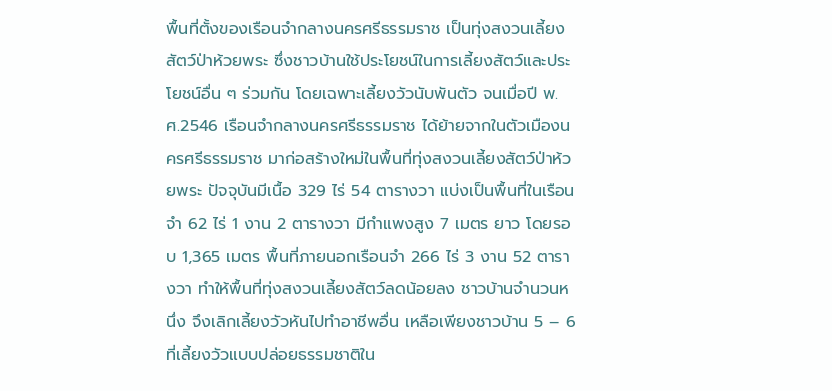พื้นที่ตั้งของเรือนจำกลางนครศรีธรรมราช เป็นทุ่งสงวนเลี้ยงสัตว์ป่าห้วยพระ ซึ่งชาวบ้านใช้ประโยชน์ในการเลี้ยงสัตว์และประโยชน์อื่น ๆ ร่วมกัน โดยเฉพาะเลี้ยงวัวนับพันตัว จนเมื่อปี พ.ศ.2546 เรือนจำกลางนครศรีธรรมราช ได้ย้ายจากในตัวเมืองนครศรีธรรมราช มาก่อสร้างใหม่ในพื้นที่ทุ่งสงวนเลี้ยงสัตว์ป่าห้วยพระ ปัจจุบันมีเนื้อ 329 ไร่ 54 ตารางวา แบ่งเป็นพื้นที่ในเรือนจำ 62 ไร่ 1 งาน 2 ตารางวา มีกำแพงสูง 7 เมตร ยาว โดยรอบ 1,365 เมตร พื้นที่ภายนอกเรือนจำ 266 ไร่ 3 งาน 52 ตารางวา ทำให้พื้นที่ทุ่งสงวนเลี้ยงสัตว์ลดน้อยลง ชาวบ้านจำนวนหนึ่ง จึงเลิกเลี้ยงวัวหันไปทำอาชีพอื่น เหลือเพียงชาวบ้าน 5 – 6 ที่เลี้ยงวัวแบบปล่อยธรรมชาติใน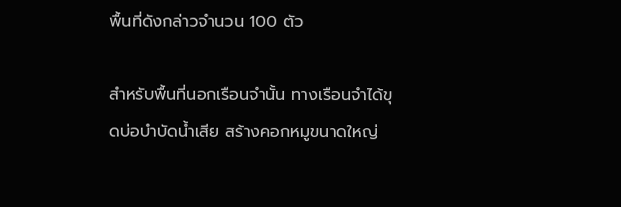พื้นที่ดังกล่าวจำนวน 100 ตัว

สำหรับพื้นที่นอกเรือนจำนั้น ทางเรือนจำได้ขุดบ่อบำบัดน้ำเสีย สร้างคอกหมูขนาดใหญ่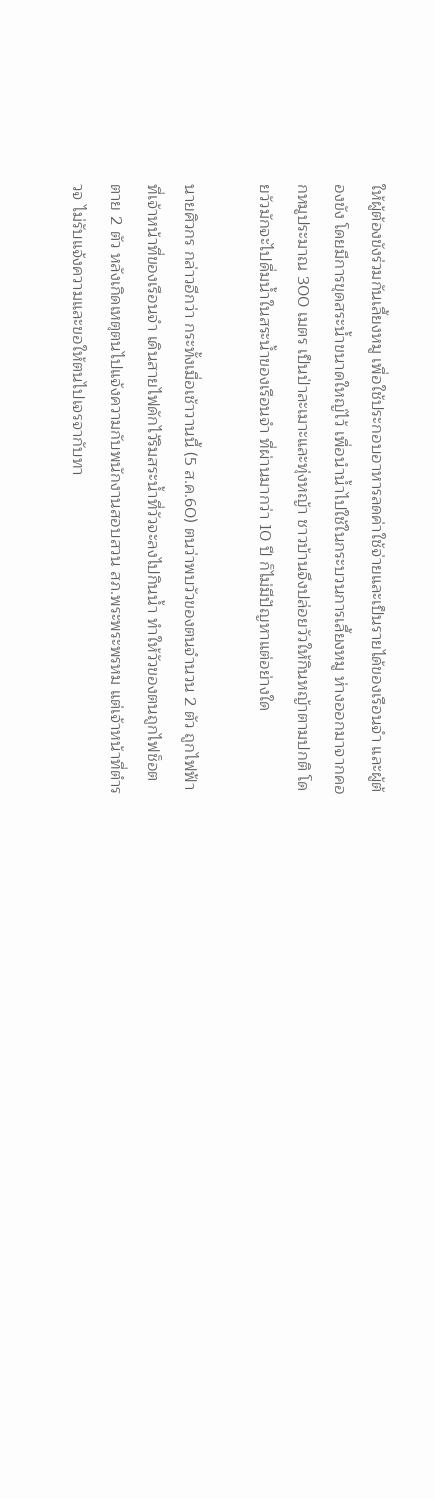ให้ผู้ต้องขังร่วมกันเลี้ยงหมู เพื่อใช้ประกอบอาหารลดค่าใช้จ่ายและเป็นรายได้ของเรือนจำ และผู้ต้องขัง โดยมีการขุดสระน้ำขนาดใหญ่ไว้ เพื่อนำน้ำไปใช้ในกระบวนการเลี้ยงหมู ห่างออกมาจากคอกหมูประมาณ 300 เมตร เป็นป่าละเมาะและทุ่งหญ้า ชาวบ้านจึงปล่อยวัวให้กินหญ้าตามปกติ โดยวัวมักจะไปดื่มน้ำในสระน้ำของเรือนจำ ที่ผ่านมากว่า 10 ปี ก็ไม่มีปัญหาแต่อย่างใด

นายศิวกร กล่าวอีกว่า กระทั้งเมื่อเช้าวานนี้ (5 ส.ค.60) ตนว่าพบวัวของตนจำนวน 2 ตัว ถูกไฟฟ้าที่เจ้าหน้าที่ของเรือนจำ เดินสายไฟดักไว้ริมสระน้ำที่วัวจะลงไปกินน้ำ ทำให้วัวของตนถูกไฟช็อตตาย 2 ตัว หลังเกิดเหตุตนไปแจ้งความกับพนักงานสอบสวน สภ.พระพระพรหม แต่เจ้าหน้าที่ตำรวจ ไม่รับแจ้งความและขอให้ตนไปเจรจากับทา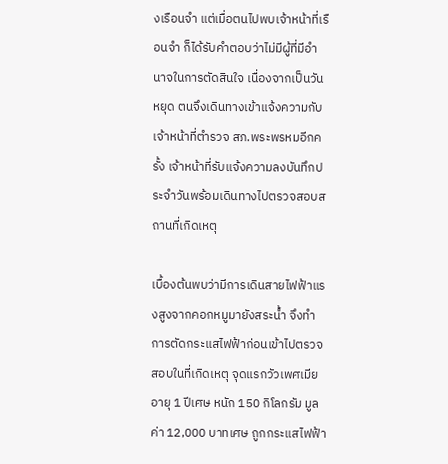งเรือนจำ แต่เมื่อตนไปพบเจ้าหน้าที่เรือนจำ ก็ได้รับคำตอบว่าไม่มีผู้ที่มีอำนาจในการตัดสินใจ เนื่องจากเป็นวันหยุด ตนจึงเดินทางเข้าแจ้งความกับเจ้าหน้าที่ตำรวจ สภ.พระพรหมอีกครั้ง เจ้าหน้าที่รับแจ้งความลงบันทึกประจำวันพร้อมเดินทางไปตรวจสอบสถานที่เกิดเหตุ

เบื้องต้นพบว่ามีการเดินสายไฟฟ้าแรงสูงจากคอกหมูมายังสระน้ำ จึงทำการตัดกระแสไฟฟ้าก่อนเข้าไปตรวจสอบในที่เกิดเหตุ จุดแรกวัวเพศเมีย อายุ 1 ปีเศษ หนัก 150 กิโลกรัม มูลค่า 12,000 บาทเศษ ถูกกระแสไฟฟ้า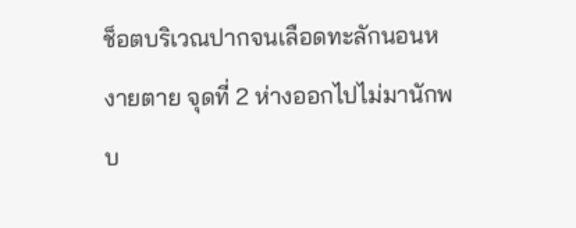ช็อตบริเวณปากจนเลือดทะลักนอนหงายตาย จุดที่ 2 ห่างออกไปไม่มานักพบ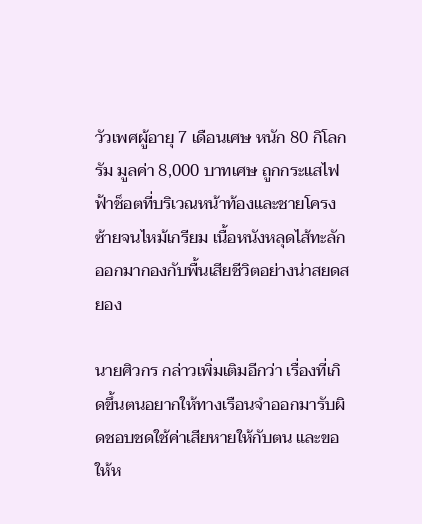วัวเพศผู้อายุ 7 เดือนเศษ หนัก 80 กิโลกรัม มูลค่า 8,000 บาทเศษ ถูกกระแสไฟฟ้าช็อตที่บริเวณหน้าท้องและชายโครงซ้ายจนไหม้เกรียม เนื้อหนังหลุดไส้ทะลักออกมากองกับพื้นเสียชีวิตอย่างน่าสยดสยอง

นายศิวกร กล่าวเพิ่มเติมอีกว่า เรื่องที่เกิดขึ้นตนอยากให้ทางเรือนจำออกมารับผิดชอบชดใช้ค่าเสียหายให้กับตน และขอให้ห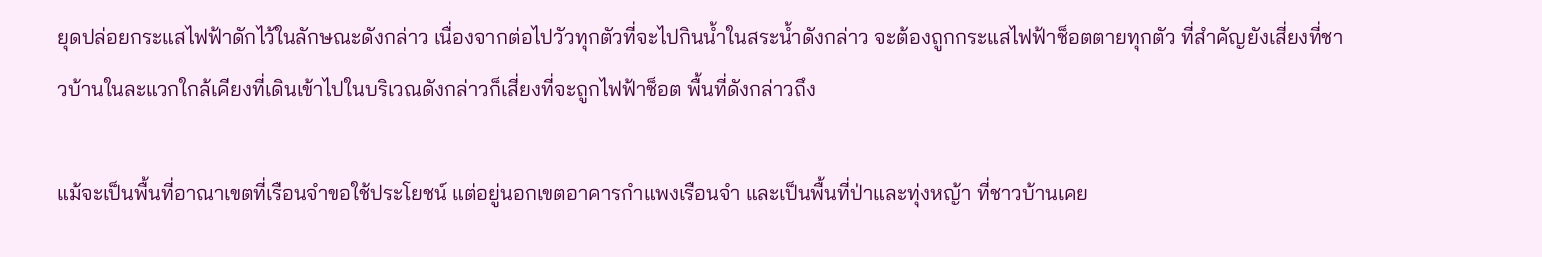ยุดปล่อยกระแสไฟฟ้าดักไว้ในลักษณะดังกล่าว เนื่องจากต่อไปวัวทุกตัวที่จะไปกินน้ำในสระน้ำดังกล่าว จะต้องถูกกระแสไฟฟ้าช็อตตายทุกตัว ที่สำคัญยังเสี่ยงที่ชาวบ้านในละแวกใกล้เคียงที่เดินเข้าไปในบริเวณดังกล่าวก็เสี่ยงที่จะถูกไฟฟ้าช็อต พื้นที่ดังกล่าวถึง

แม้จะเป็นพื้นที่อาณาเขตที่เรือนจำขอใช้ประโยชน์ แต่อยู่นอกเขตอาคารกำแพงเรือนจำ และเป็นพื้นที่ป่าและทุ่งหญ้า ที่ชาวบ้านเคย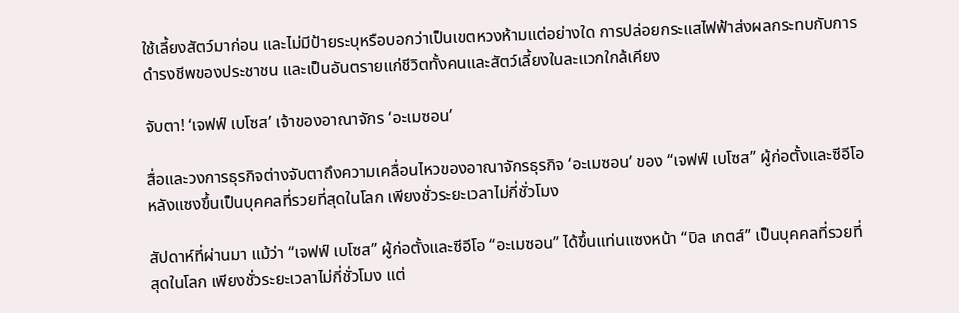ใช้เลี้ยงสัตว์มาก่อน และไม่มีป้ายระบุหรือบอกว่าเป็นเขตหวงห้ามแต่อย่างใด การปล่อยกระแสไฟฟ้าส่งผลกระทบกับการดำรงชีพของประชาชน และเป็นอันตรายแก่ชีวิตทั้งคนและสัตว์เลี้ยงในละแวกใกล้เคียง

จับตา! ‘เจฟฟ์ เบโซส’ เจ้าของอาณาจักร ‘อะเมซอน’

สื่อและวงการธุรกิจต่างจับตาถึงความเคลื่อนไหวของอาณาจักรธุรกิจ ‘อะเมซอน’ ของ “เจฟฟ์ เบโซส” ผู้ก่อตั้งและซีอีโอ หลังแซงขึ้นเป็นบุคคลที่รวยที่สุดในโลก เพียงชั่วระยะเวลาไม่กี่ชั่วโมง

สัปดาห์ที่ผ่านมา แม้ว่า “เจฟฟ์ เบโซส” ผู้ก่อตั้งและซีอีโอ “อะเมซอน” ได้ขึ้นแท่นแซงหน้า “บิล เกตส์” เป็นบุคคลที่รวยที่สุดในโลก เพียงชั่วระยะเวลาไม่กี่ชั่วโมง แต่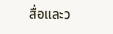สื่อและว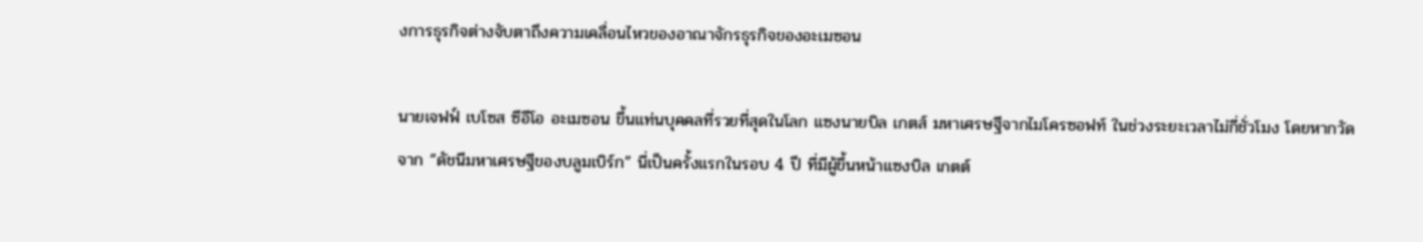งการธุรกิจต่างจับตาถึงความเคลื่อนไหวของอาณาจักรธุรกิจของอะเมซอน

นายเจฟฟ์ เบโซส ซีอีโอ อะเมซอน ขึ้นแท่นบุคคลที่รวยที่สุดในโลก แซงนายบิล เกตส์ มหาเศรษฐีจากไมโครซอฟท์ ในช่วงระยะเวลาไม่กี่ชั่วโมง โดยหากวัดจาก “ดัชนีมหาเศรษฐีของบลูมเบิร์ก” นี่เป็นครั้งแรกในรอบ 4 ปี ที่มีผู้ขึ้นหน้าแซงบิล เกตต์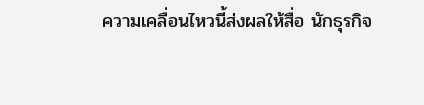ความเคลื่อนไหวนี้ส่งผลให้สื่อ นักธุรกิจ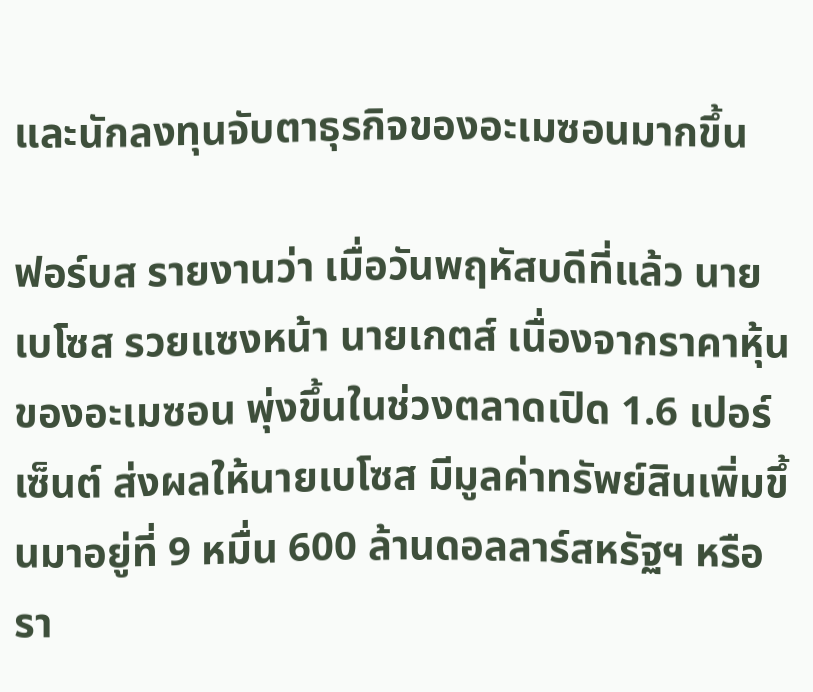และนักลงทุนจับตาธุรกิจของอะเมซอนมากขึ้น

ฟอร์บส รายงานว่า เมื่อวันพฤหัสบดีที่แล้ว นายเบโซส รวยแซงหน้า นายเกตส์ เนื่องจากราคาหุ้นของอะเมซอน พุ่งขึ้นในช่วงตลาดเปิด 1.6 เปอร์เซ็นต์ ส่งผลให้นายเบโซส มีมูลค่าทรัพย์สินเพิ่มขึ้นมาอยู่ที่ 9 หมื่น 600 ล้านดอลลาร์สหรัฐฯ หรือรา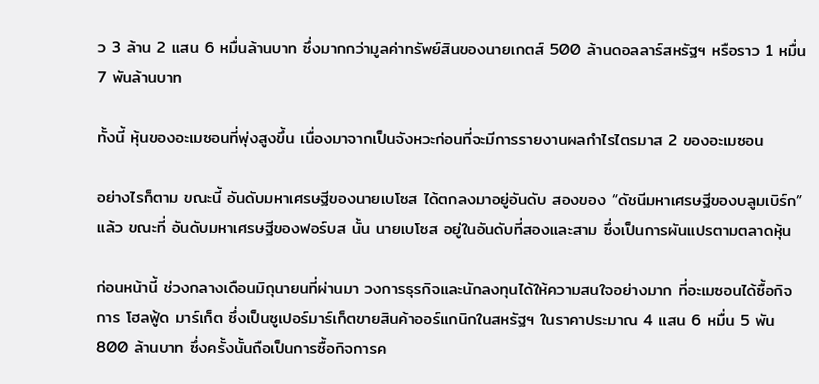ว 3 ล้าน 2 แสน 6 หมื่นล้านบาท ซึ่งมากกว่ามูลค่าทรัพย์สินของนายเกตส์ 500 ล้านดอลลาร์สหรัฐฯ หรือราว 1 หมื่น 7 พันล้านบาท

ทั้งนี้ หุ้นของอะเมซอนที่พุ่งสูงขึ้น เนื่องมาจากเป็นจังหวะก่อนที่จะมีการรายงานผลกำไรไตรมาส 2 ของอะเมซอน

อย่างไรก็ตาม ขณะนี้ อันดับมหาเศรษฐีของนายเบโซส ได้ตกลงมาอยู่อันดับ สองของ “ดัชนีมหาเศรษฐีของบลูมเบิร์ก” แล้ว ขณะที่ อันดับมหาเศรษฐีของฟอร์บส นั้น นายเบโซส อยู่ในอันดับที่สองและสาม ซึ่งเป็นการผันแปรตามตลาดหุ้น

ก่อนหน้านี้ ช่วงกลางเดือนมิถุนายนที่ผ่านมา วงการธุรกิจและนักลงทุนได้ให้ความสนใจอย่างมาก ที่อะเมซอนได้ซื้อกิจการ โฮลฟู้ด มาร์เก็ต ซึ่งเป็นซูเปอร์มาร์เก็ตขายสินค้าออร์แกนิกในสหรัฐฯ ในราคาประมาณ 4 แสน 6 หมื่น 5 พัน 800 ล้านบาท ซึ่งครั้งนั้นถือเป็นการซื้อกิจการค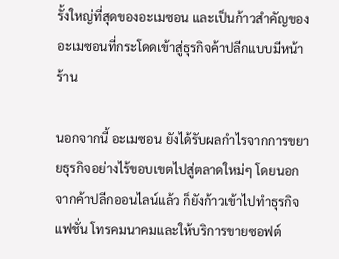รั้งใหญ่ที่สุดของอะเมซอน และเป็นก้าวสำคัญของอะเมซอนที่กระโดดเข้าสู่ธุรกิจค้าปลีกแบบมีหน้าร้าน

นอกจากนี้ อะเมซอน ยังได้รับผลกำไรจากการขยายธุรกิจอย่างไร้ขอบเขตไปสู่ตลาดใหม่ๆ โดยนอกจากค้าปลีกออนไลน์แล้ว ก็ยังก้าวเข้าไปทำธุรกิจแฟชั่น โทรคมนาคมและให้บริการขายซอฟต์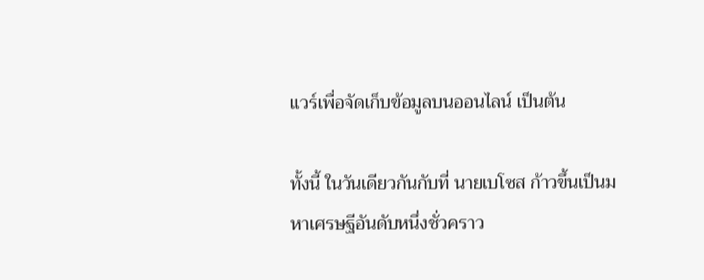แวร์เพื่อจัดเก็บข้อมูลบนออนไลน์ เป็นต้น

ทั้งนี้ ในวันเดียวกันกับที่ นายเบโซส ก้าวขึ้นเป็นมหาเศรษฐีอันดับหนึ่งชั่วคราว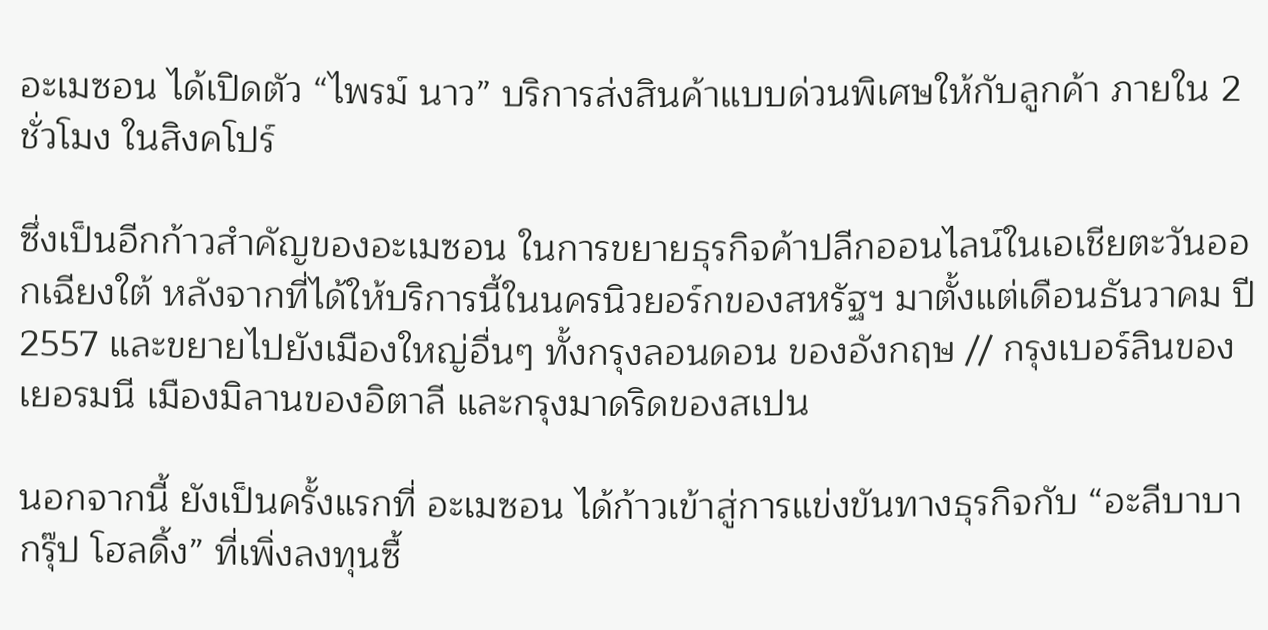อะเมซอน ได้เปิดตัว “ไพรม์ นาว” บริการส่งสินค้าแบบด่วนพิเศษให้กับลูกค้า ภายใน 2 ชั่วโมง ในสิงคโปร์

ซึ่งเป็นอีกก้าวสำคัญของอะเมซอน ในการขยายธุรกิจค้าปลีกออนไลน์ในเอเชียตะวันออกเฉียงใต้ หลังจากที่ได้ให้บริการนี้ในนครนิวยอร์กของสหรัฐฯ มาตั้งแต่เดือนธันวาคม ปี 2557 และขยายไปยังเมืองใหญ่อื่นๆ ทั้งกรุงลอนดอน ของอังกฤษ // กรุงเบอร์ลินของเยอรมนี เมืองมิลานของอิตาลี และกรุงมาดริดของสเปน

นอกจากนี้ ยังเป็นครั้งแรกที่ อะเมซอน ได้ก้าวเข้าสู่การแข่งขันทางธุรกิจกับ “อะลีบาบา กรุ๊ป โฮลดิ้ง” ที่เพิ่งลงทุนซื้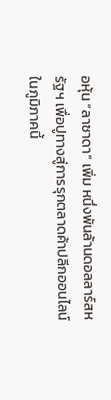อหุ้น “ลาซาดา” เพิ่ม หนึ่งพันล้านดอลลาร์สหรัฐฯ เพื่อปูทางสู่การรุกตลาดค้าปลีกออนไลน์ในภูมิภาคนี้